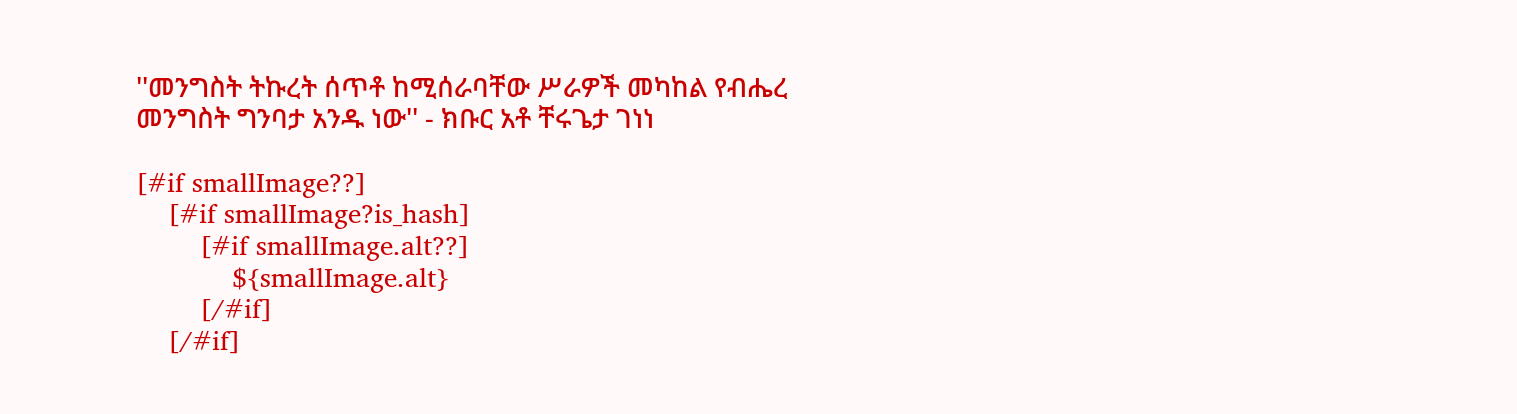''መንግስት ትኩረት ሰጥቶ ከሚሰራባቸው ሥራዎች መካከል የብሔረ መንግስት ግንባታ አንዱ ነው'' - ክቡር አቶ ቸሩጌታ ገነነ

[#if smallImage??]
    [#if smallImage?is_hash]
        [#if smallImage.alt??]
            ${smallImage.alt}
        [/#if]
    [/#if]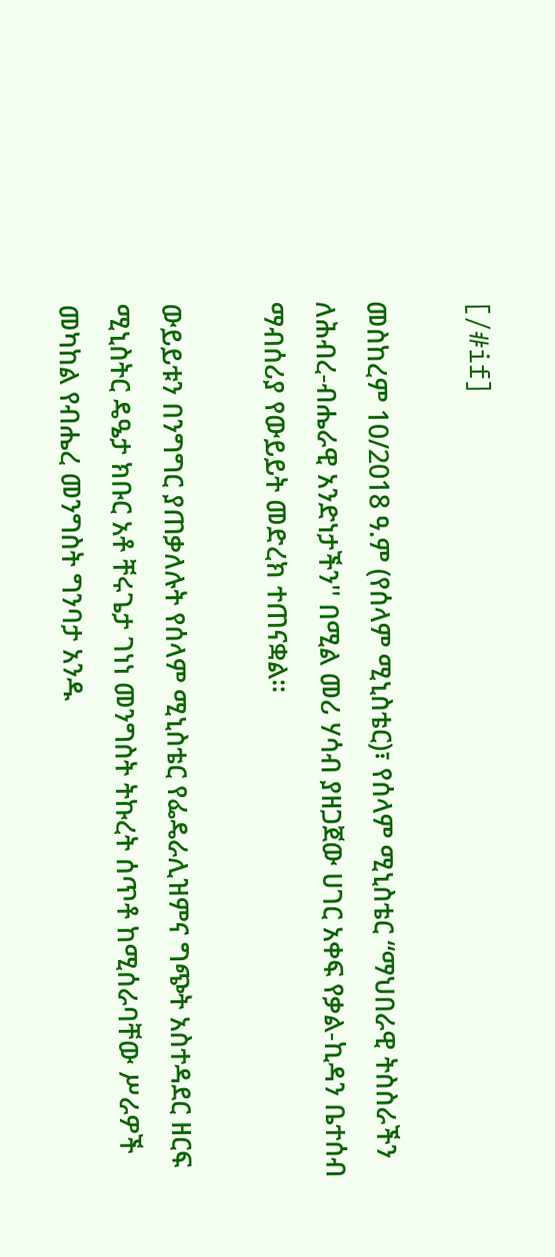[/#if]

መስከረም 10/2018 ዓ.ም (የሰላም ሚኒስቴር)፣ የሰላም ሚኒስቴር “ማህበራዊ ትስስራችን ለሕብረ-ብሔራዊ አንድነታችን'' በሚል መሪ ሃሳብ ያዘጋጀው ሀገር አቀፍ የቃል-ኪዳን ቤተሰብ ማብሰሪያ የውይይት መድረክ ተጠናቋል።

ውይይቱን በንግግር ያጠቃለሉት የሰላም ሚኒስቴር የፌዴራሊዝምና ግጭት አስተዳደር ዘርፍ ሚኒስትር ዴዔታ ክቡር አቶ ቸሩጌታ ገነነ መንግስት ትኩረት ሰጥቶ ከሚሰራባቸው ሥራዎች መካከል የብሔረ መንግስት ግንባታ አንዱ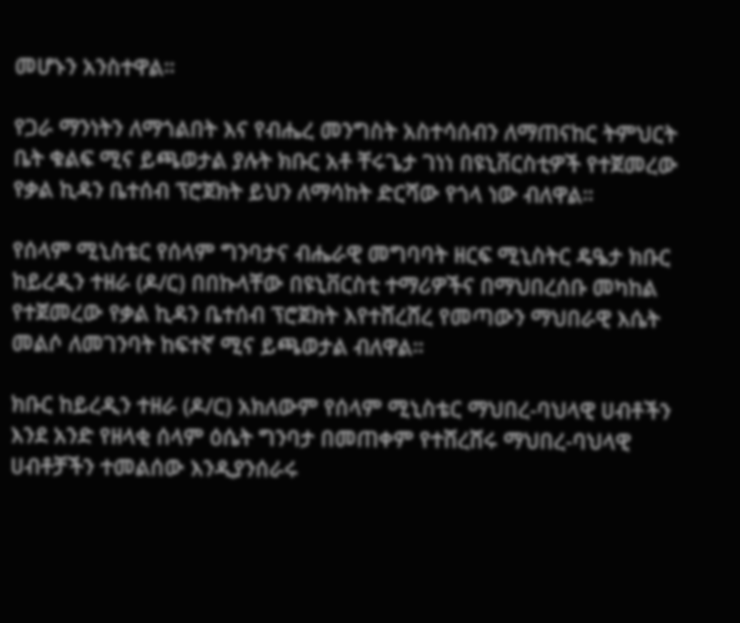መሆኑን አንስተዋል።

የጋራ ማንነትን ለማጎልበት እና የብሔረ መንግስት አስተሳሰብን ለማጠናከር ትምህርት ቤት ቁልፍ ሚና ይጫወታል ያሉት ክቡር አቶ ቸሩጌታ ገነነ በዩኒቨርስቲዎች የተጀመረው የቃል ኪዳን ቤተሰብ ፕሮጀክት ይህን ለማሳከት ድርሻው የጎላ ነው ብለዋል።

የሰላም ሚኒስቴር የሰላም ግንባታና ብሔራዊ መግባባት ዘርፍ ሚኒስትር ዴዔታ ክቡር ከይረዲን ተዘራ (ዶ/ር) በበኩላቸው በዩኒቨርስቲ ተማሪዎችና በማህበረሰቡ መካከል የተጀመረው የቃል ኪዳን ቤተሰብ ፕሮጀክት እየተሸረሸረ የመጣውን ማህበራዊ እሴት መልሶ ለመገንባት ከፍተኛ ሚና ይጫወታል ብለዋል።

ክቡር ከይረዲን ተዘራ (ዶ/ር) አክለውም የሰላም ሚኒስቴር ማህበረ-ባህላዊ ሀብቶችን እንደ አንድ የዘላቂ ሰላም ዕሴት ግንባታ በመጠቀም የተሸረሸሩ ማህበረ-ባህላዊ ሀብቶቻችን ተመልሰው እንዲያንሰራሩ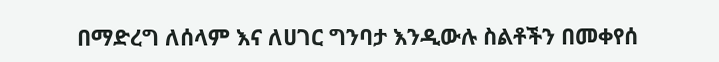በማድረግ ለሰላም እና ለሀገር ግንባታ እንዲውሉ ስልቶችን በመቀየሰ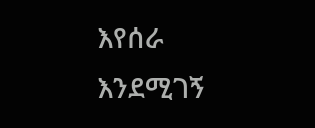እየሰራ እንደሚገኝ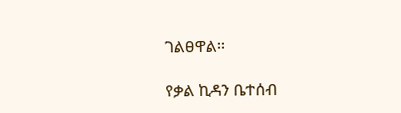ገልፀዋል፡፡

የቃል ኪዳን ቤተሰብ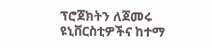ፕሮጀክትን ለጀመሩ ዩኒቨርስቲዎችና ከተማ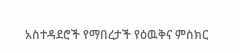አስተዳደሮች የማበረታች የዕዉቅና ምስክር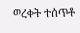ወረቀት ተሰጥቶ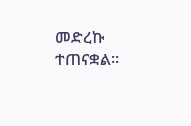መድረኩ ተጠናቋል።